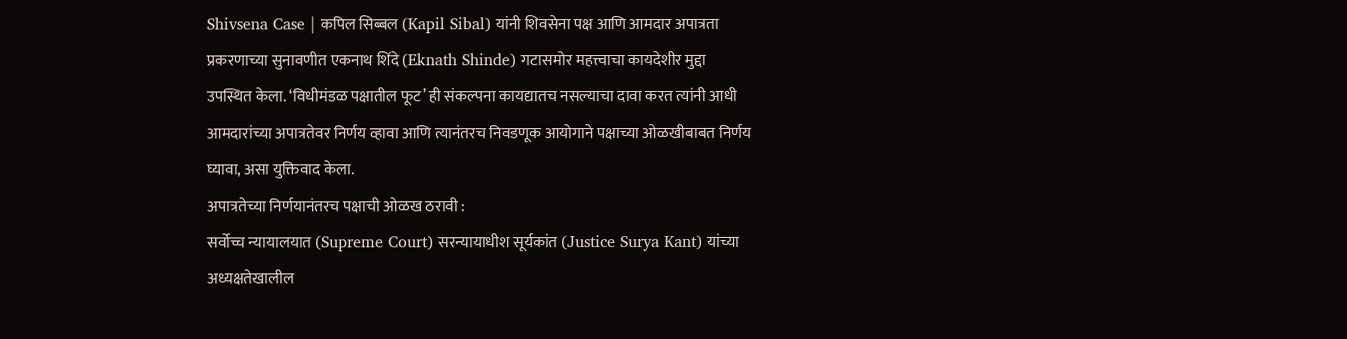Shivsena Case | कपिल सिब्बल (Kapil Sibal) यांनी शिवसेना पक्ष आणि आमदार अपात्रता प्रकरणाच्या सुनावणीत एकनाथ शिंदे (Eknath Shinde) गटासमोर महत्त्वाचा कायदेशीर मुद्दा उपस्थित केला. ‘विधीमंडळ पक्षातील फूट’ ही संकल्पना कायद्यातच नसल्याचा दावा करत त्यांनी आधी आमदारांच्या अपात्रतेवर निर्णय व्हावा आणि त्यानंतरच निवडणूक आयोगाने पक्षाच्या ओळखीबाबत निर्णय घ्यावा, असा युक्तिवाद केला.
अपात्रतेच्या निर्णयानंतरच पक्षाची ओळख ठरावी :
सर्वोच्च न्यायालयात (Supreme Court) सरन्यायाधीश सूर्यकांत (Justice Surya Kant) यांच्या अध्यक्षतेखालील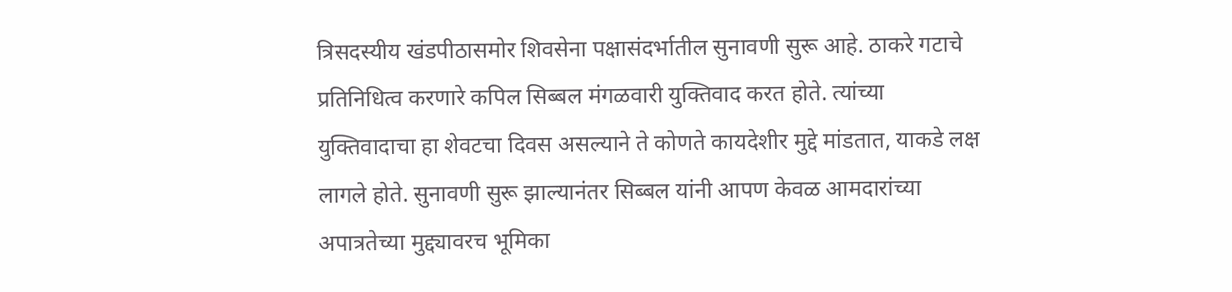त्रिसदस्यीय खंडपीठासमोर शिवसेना पक्षासंदर्भातील सुनावणी सुरू आहे. ठाकरे गटाचे प्रतिनिधित्व करणारे कपिल सिब्बल मंगळवारी युक्तिवाद करत होते. त्यांच्या युक्तिवादाचा हा शेवटचा दिवस असल्याने ते कोणते कायदेशीर मुद्दे मांडतात, याकडे लक्ष लागले होते. सुनावणी सुरू झाल्यानंतर सिब्बल यांनी आपण केवळ आमदारांच्या अपात्रतेच्या मुद्द्यावरच भूमिका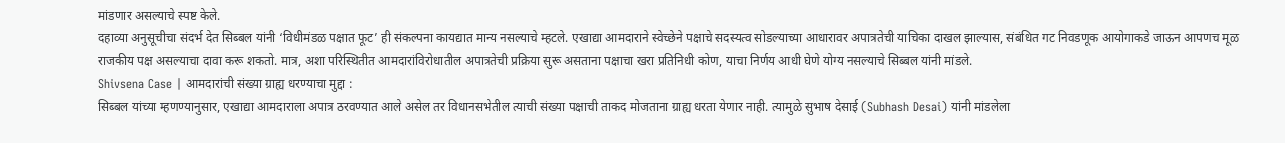मांडणार असल्याचे स्पष्ट केले.
दहाव्या अनुसूचीचा संदर्भ देत सिब्बल यांनी ‘विधीमंडळ पक्षात फूट’ ही संकल्पना कायद्यात मान्य नसल्याचे म्हटले. एखाद्या आमदाराने स्वेच्छेने पक्षाचे सदस्यत्व सोडल्याच्या आधारावर अपात्रतेची याचिका दाखल झाल्यास, संबंधित गट निवडणूक आयोगाकडे जाऊन आपणच मूळ राजकीय पक्ष असल्याचा दावा करू शकतो. मात्र, अशा परिस्थितीत आमदारांविरोधातील अपात्रतेची प्रक्रिया सुरू असताना पक्षाचा खरा प्रतिनिधी कोण, याचा निर्णय आधी घेणे योग्य नसल्याचे सिब्बल यांनी मांडले.
Shivsena Case | आमदारांची संख्या ग्राह्य धरण्याचा मुद्दा :
सिब्बल यांच्या म्हणण्यानुसार, एखाद्या आमदाराला अपात्र ठरवण्यात आले असेल तर विधानसभेतील त्याची संख्या पक्षाची ताकद मोजताना ग्राह्य धरता येणार नाही. त्यामुळे सुभाष देसाई (Subhash Desai) यांनी मांडलेला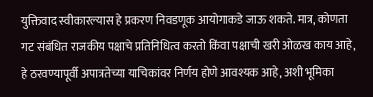युक्तिवाद स्वीकारल्यास हे प्रकरण निवडणूक आयोगाकडे जाऊ शकते. मात्र, कोणता गट संबंधित राजकीय पक्षाचे प्रतिनिधित्व करतो किंवा पक्षाची खरी ओळख काय आहे, हे ठरवण्यापूर्वी अपात्रतेच्या याचिकांवर निर्णय होणे आवश्यक आहे, अशी भूमिका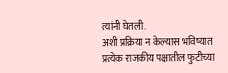त्यांनी घेतली.
अशी प्रक्रिया न केल्यास भविष्यात प्रत्येक राजकीय पक्षातील फुटीच्या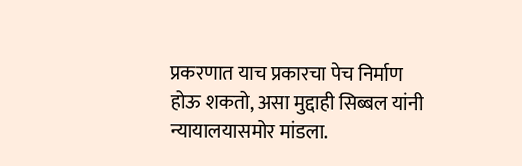प्रकरणात याच प्रकारचा पेच निर्माण होऊ शकतो, असा मुद्दाही सिब्बल यांनी न्यायालयासमोर मांडला.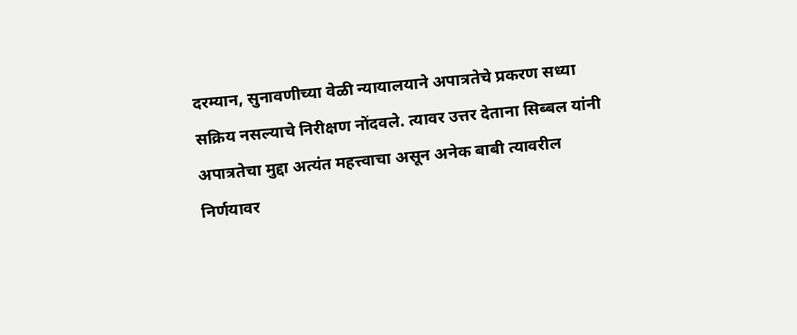दरम्यान, सुनावणीच्या वेळी न्यायालयाने अपात्रतेचे प्रकरण सध्या सक्रिय नसल्याचे निरीक्षण नोंदवले. त्यावर उत्तर देताना सिब्बल यांनी अपात्रतेचा मुद्दा अत्यंत महत्त्वाचा असून अनेक बाबी त्यावरील निर्णयावर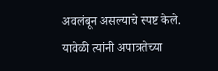अवलंबून असल्याचे स्पष्ट केले. यावेळी त्यांनी अपात्रतेच्या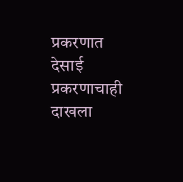प्रकरणात देसाई प्रकरणाचाही दाखला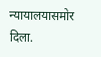न्यायालयासमोर दिला.